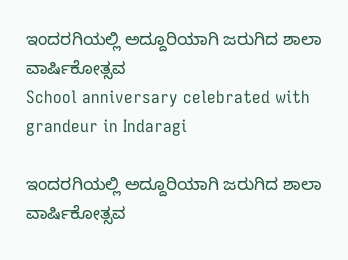ಇಂದರಗಿಯಲ್ಲಿ ಅದ್ದೂರಿಯಾಗಿ ಜರುಗಿದ ಶಾಲಾ ವಾರ್ಷಿಕೋತ್ಸವ
School anniversary celebrated with grandeur in Indaragi

ಇಂದರಗಿಯಲ್ಲಿ ಅದ್ದೂರಿಯಾಗಿ ಜರುಗಿದ ಶಾಲಾ ವಾರ್ಷಿಕೋತ್ಸವ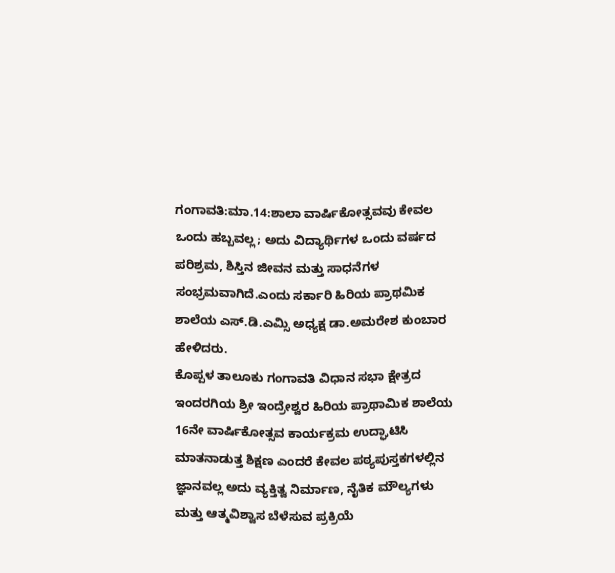ಗಂಗಾವತಿ:ಮಾ.14:ಶಾಲಾ ವಾರ್ಷಿಕೋತ್ಸವವು ಕೇವಲ ಒಂದು ಹಬ್ಬವಲ್ಲ; ಅದು ವಿದ್ಯಾರ್ಥಿಗಳ ಒಂದು ವರ್ಷದ ಪರಿಶ್ರಮ, ಶಿಸ್ತಿನ ಜೀವನ ಮತ್ತು ಸಾಧನೆಗಳ ಸಂಭ್ರಮವಾಗಿದೆ.ಎಂದು ಸರ್ಕಾರಿ ಹಿರಿಯ ಪ್ರಾಥಮಿಕ ಶಾಲೆಯ ಎಸ್.ಡಿ.ಎಮ್ಸಿ ಅಧ್ಯಕ್ಷ ಡಾ.ಅಮರೇಶ ಕುಂಬಾರ ಹೇಳಿದರು.
ಕೊಪ್ಪಳ ತಾಲೂಕು ಗಂಗಾವತಿ ವಿಧಾನ ಸಭಾ ಕ್ಷೇತ್ರದ ಇಂದರಗಿಯ ಶ್ರೀ ಇಂದ್ರೇಶ್ವರ ಹಿರಿಯ ಪ್ರಾಥಾಮಿಕ ಶಾಲೆಯ 16ನೇ ವಾರ್ಷಿಕೋತ್ಸವ ಕಾರ್ಯಕ್ರಮ ಉದ್ಘಾಟಿಸಿ ಮಾತನಾಡುತ್ತ ಶಿಕ್ಷಣ ಎಂದರೆ ಕೇವಲ ಪಠ್ಯಪುಸ್ತಕಗಳಲ್ಲಿನ ಜ್ಞಾನವಲ್ಲ ಅದು ವ್ಯಕ್ತಿತ್ವ ನಿರ್ಮಾಣ, ನೈತಿಕ ಮೌಲ್ಯಗಳು ಮತ್ತು ಆತ್ಮವಿಶ್ವಾಸ ಬೆಳೆಸುವ ಪ್ರಕ್ರಿಯೆ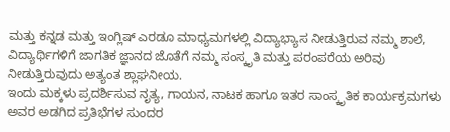ಮತ್ತು ಕನ್ನಡ ಮತ್ತು ಇಂಗ್ಲಿಷ್ ಎರಡೂ ಮಾಧ್ಯಮಗಳಲ್ಲಿ ವಿದ್ಯಾಭ್ಯಾಸ ನೀಡುತ್ತಿರುವ ನಮ್ಮ ಶಾಲೆ, ವಿದ್ಯಾರ್ಥಿಗಳಿಗೆ ಜಾಗತಿಕ ಜ್ಞಾನದ ಜೊತೆಗೆ ನಮ್ಮ ಸಂಸ್ಕೃತಿ ಮತ್ತು ಪರಂಪರೆಯ ಅರಿವು ನೀಡುತ್ತಿರುವುದು ಅತ್ಯಂತ ಶ್ಲಾಘನೀಯ.
ಇಂದು ಮಕ್ಕಳು ಪ್ರದರ್ಶಿಸುವ ನೃತ್ಯ, ಗಾಯನ, ನಾಟಕ ಹಾಗೂ ಇತರ ಸಾಂಸ್ಕೃತಿಕ ಕಾರ್ಯಕ್ರಮಗಳು ಅವರ ಅಡಗಿದ ಪ್ರತಿಭೆಗಳ ಸುಂದರ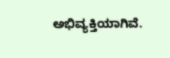ಅಭಿವ್ಯಕ್ತಿಯಾಗಿವೆ.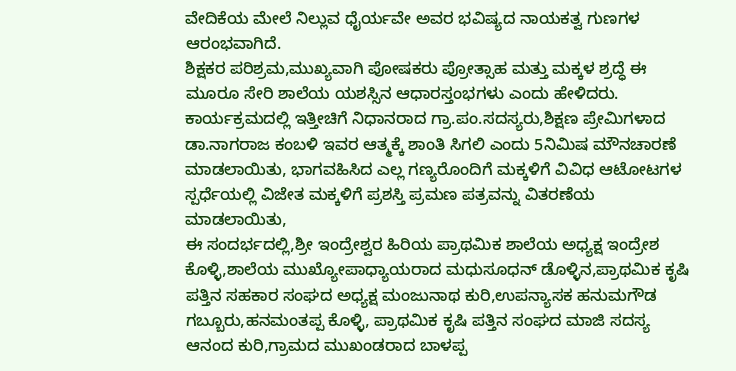ವೇದಿಕೆಯ ಮೇಲೆ ನಿಲ್ಲುವ ಧೈರ್ಯವೇ ಅವರ ಭವಿಷ್ಯದ ನಾಯಕತ್ವ ಗುಣಗಳ ಆರಂಭವಾಗಿದೆ.
ಶಿಕ್ಷಕರ ಪರಿಶ್ರಮ,ಮುಖ್ಯವಾಗಿ ಪೋಷಕರು ಪ್ರೋತ್ಸಾಹ ಮತ್ತು ಮಕ್ಕಳ ಶ್ರದ್ಧೆ ಈ ಮೂರೂ ಸೇರಿ ಶಾಲೆಯ ಯಶಸ್ಸಿನ ಆಧಾರಸ್ತಂಭಗಳು ಎಂದು ಹೇಳಿದರು.
ಕಾರ್ಯಕ್ರಮದಲ್ಲಿ ಇತ್ತೀಚಿಗೆ ನಿಧಾನರಾದ ಗ್ರಾ.ಪಂ.ಸದಸ್ಯರು,ಶಿಕ್ಷಣ ಪ್ರೇಮಿಗಳಾದ ಡಾ.ನಾಗರಾಜ ಕಂಬಳಿ ಇವರ ಆತ್ಮಕ್ಕೆ ಶಾಂತಿ ಸಿಗಲಿ ಎಂದು 5ನಿಮಿಷ ಮೌನಚಾರಣೆ ಮಾಡಲಾಯಿತು, ಭಾಗವಹಿಸಿದ ಎಲ್ಲ ಗಣ್ಯರೊಂದಿಗೆ ಮಕ್ಕಳಿಗೆ ವಿವಿಧ ಆಟೋಟಗಳ ಸ್ಪರ್ಧೆಯಲ್ಲಿ ವಿಜೇತ ಮಕ್ಕಳಿಗೆ ಪ್ರಶಸ್ತಿ ಪ್ರಮಣ ಪತ್ರವನ್ನು ವಿತರಣೆಯ ಮಾಡಲಾಯಿತು,
ಈ ಸಂದರ್ಭದಲ್ಲಿ,ಶ್ರೀ ಇಂದ್ರೇಶ್ವರ ಹಿರಿಯ ಪ್ರಾಥಮಿಕ ಶಾಲೆಯ ಅಧ್ಯಕ್ಷ ಇಂದ್ರೇಶ ಕೊಳ್ಳಿ,ಶಾಲೆಯ ಮುಖ್ಯೋಪಾಧ್ಯಾಯರಾದ ಮಧುಸೂಧನ್ ಡೊಳ್ಳಿನ,ಪ್ರಾಥಮಿಕ ಕೃಷಿ ಪತ್ತಿನ ಸಹಕಾರ ಸಂಘದ ಅಧ್ಯಕ್ಷ ಮಂಜುನಾಥ ಕುರಿ,ಉಪನ್ಯಾಸಕ ಹನುಮಗೌಡ ಗಬ್ಬೂರು,ಹನಮಂತಪ್ಪ ಕೊಳ್ಳಿ, ಪ್ರಾಥಮಿಕ ಕೃಷಿ ಪತ್ತಿನ ಸಂಘದ ಮಾಜಿ ಸದಸ್ಯ ಆನಂದ ಕುರಿ,ಗ್ರಾಮದ ಮುಖಂಡರಾದ ಬಾಳಪ್ಪ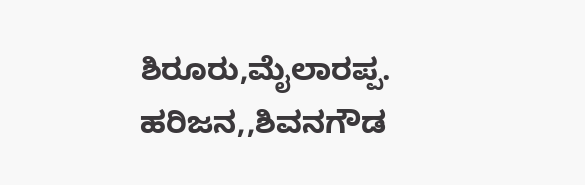ಶಿರೂರು,ಮೈಲಾರಪ್ಪ. ಹರಿಜನ,,ಶಿವನಗೌಡ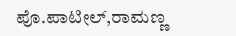ಪೊ.ಪಾಟೀಲ್,ರಾಮಣ್ಣ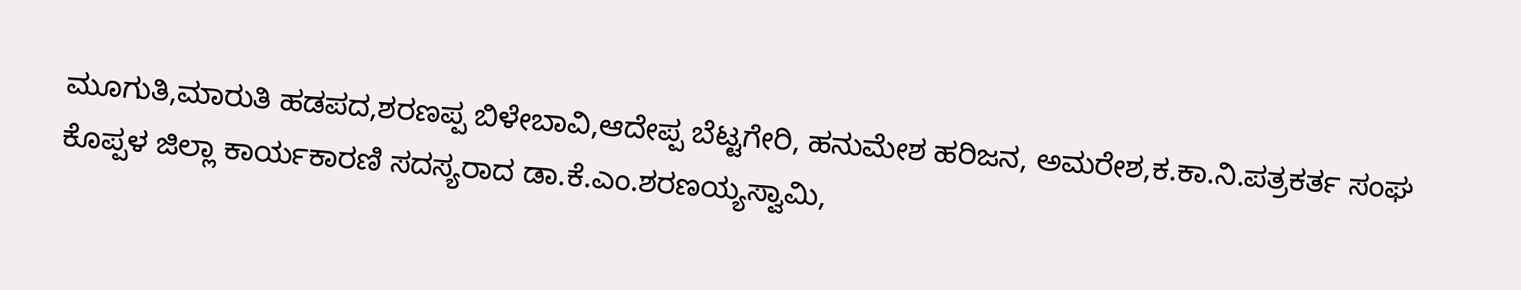ಮೂಗುತಿ,ಮಾರುತಿ ಹಡಪದ,ಶರಣಪ್ಪ ಬಿಳೇಬಾವಿ,ಆದೇಪ್ಪ ಬೆಟ್ಟಗೇರಿ, ಹನುಮೇಶ ಹರಿಜನ, ಅಮರೇಶ,ಕ.ಕಾ.ನಿ.ಪತ್ರಕರ್ತ ಸಂಘ ಕೊಪ್ಪಳ ಜಿಲ್ಲಾ ಕಾರ್ಯಕಾರಣಿ ಸದಸ್ಯರಾದ ಡಾ.ಕೆ.ಎಂ.ಶರಣಯ್ಯಸ್ವಾಮಿ,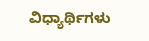ವಿಧ್ಯಾರ್ಥಿಗಳು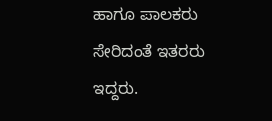ಹಾಗೂ ಪಾಲಕರು ಸೇರಿದಂತೆ ಇತರರು ಇದ್ದರು.